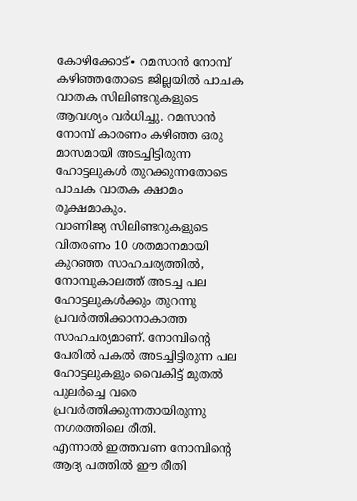കോഴിക്കോട്∙ റമസാൻ നോമ്പ് കഴിഞ്ഞതോടെ ജില്ലയിൽ പാചക വാതക സിലിണ്ടറുകളുടെ ആവശ്യം വർധിച്ചു. റമസാൻ നോമ്പ് കാരണം കഴിഞ്ഞ ഒരു മാസമായി അടച്ചിട്ടിരുന്ന ഹോട്ടലുകൾ തുറക്കുന്നതോടെ പാചക വാതക ക്ഷാമം രൂക്ഷമാകും.
വാണിജ്യ സിലിണ്ടറുകളുടെ വിതരണം 10 ശതമാനമായി കുറഞ്ഞ സാഹചര്യത്തിൽ, നോമ്പുകാലത്ത് അടച്ച പല ഹോട്ടലുകൾക്കും തുറന്നു പ്രവർത്തിക്കാനാകാത്ത സാഹചര്യമാണ്. നോമ്പിന്റെ പേരിൽ പകൽ അടച്ചിട്ടിരുന്ന പല ഹോട്ടലുകളും വൈകിട്ട് മുതൽ പുലർച്ചെ വരെ പ്രവർത്തിക്കുന്നതായിരുന്നു നഗരത്തിലെ രീതി.
എന്നാൽ ഇത്തവണ നോമ്പിന്റെ ആദ്യ പത്തിൽ ഈ രീതി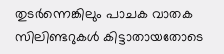തുടർന്നെങ്കിലും പാചക വാതക സിലിണ്ടറുകൾ കിട്ടാതായതോടെ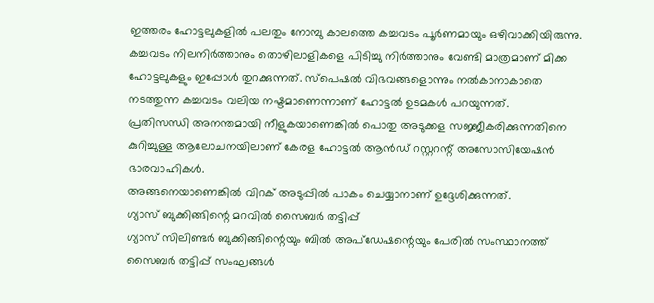ഇത്തരം ഹോട്ടലുകളിൽ പലതും നോമ്പു കാലത്തെ കച്ചവടം പൂർണമായും ഒഴിവാക്കിയിരുന്നു.
കച്ചവടം നിലനിർത്താനും തൊഴിലാളികളെ പിടിച്ചു നിർത്താനും വേണ്ടി മാത്രമാണ് മിക്ക ഹോട്ടലുകളും ഇപ്പോൾ തുറക്കുന്നത്. സ്പെഷൽ വിഭവങ്ങളൊന്നും നൽകാനാകാതെ നടത്തുന്ന കച്ചവടം വലിയ നഷ്ടമാണെന്നാണ് ഹോട്ടൽ ഉടമകൾ പറയുന്നത്.
പ്രതിസന്ധി അനന്തമായി നീളുകയാണെങ്കിൽ പൊതു അടുക്കള സജ്ജീകരിക്കുന്നതിനെ കുറിച്ചുള്ള ആലോചനയിലാണ് കേരള ഹോട്ടൽ ആൻഡ് റസ്റ്ററന്റ് അസോസിയേഷൻ ഭാരവാഹികൾ.
അങ്ങനെയാണെങ്കിൽ വിറക് അടുപ്പിൽ പാകം ചെയ്യാനാണ് ഉദ്ദേശിക്കുന്നത്.
ഗ്യാസ് ബുക്കിങ്ങിന്റെ മറവിൽ സൈബർ തട്ടിപ്പ്
ഗ്യാസ് സിലിണ്ടർ ബുക്കിങ്ങിന്റെയും ബിൽ അപ്ഡേഷന്റെയും പേരിൽ സംസ്ഥാനത്ത് സൈബർ തട്ടിപ്പ് സംഘങ്ങൾ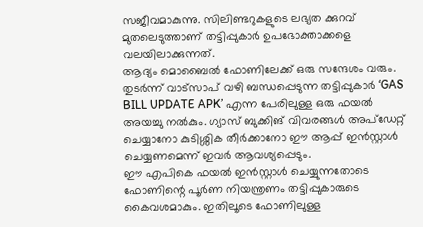സജീവമാകുന്നു. സിലിണ്ടറുകളുടെ ലഭ്യത ക്കുറവ് മുതലെടുത്താണ് തട്ടിപ്പുകാർ ഉപഭോക്താക്കളെ വലയിലാക്കുന്നത്.
ആദ്യം മൊബൈൽ ഫോണിലേക്ക് ഒരു സന്ദേശം വരും.
തുടർന്ന് വാട്സാപ് വഴി ബന്ധപ്പെടുന്ന തട്ടിപ്പുകാർ ‘GAS BILL UPDATE APK’ എന്ന പേരിലുള്ള ഒരു ഫയൽ അയച്ചു നൽകും. ഗ്യാസ് ബുക്കിങ് വിവരങ്ങൾ അപ്ഡേറ്റ് ചെയ്യാനോ കുടിശ്ശിക തീർക്കാനോ ഈ ആപ്പ് ഇൻസ്റ്റാൾ ചെയ്യണമെന്ന് ഇവർ ആവശ്യപ്പെടും.
ഈ എപികെ ഫയൽ ഇൻസ്റ്റാൾ ചെയ്യുന്നതോടെ ഫോണിന്റെ പൂർണ നിയന്ത്രണം തട്ടിപ്പുകാരുടെ കൈവശമാകും. ഇതിലൂടെ ഫോണിലുള്ള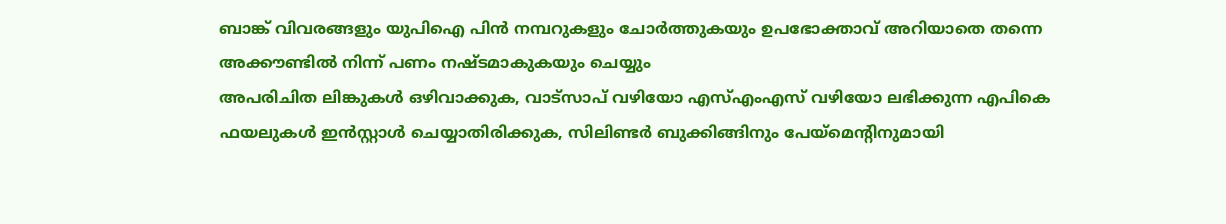ബാങ്ക് വിവരങ്ങളും യുപിഐ പിൻ നമ്പറുകളും ചോർത്തുകയും ഉപഭോക്താവ് അറിയാതെ തന്നെ അക്കൗണ്ടിൽ നിന്ന് പണം നഷ്ടമാകുകയും ചെയ്യും
അപരിചിത ലിങ്കുകൾ ഒഴിവാക്കുക, വാട്സാപ് വഴിയോ എസ്എംഎസ് വഴിയോ ലഭിക്കുന്ന എപികെ ഫയലുകൾ ഇൻസ്റ്റാൾ ചെയ്യാതിരിക്കുക, സിലിണ്ടർ ബുക്കിങ്ങിനും പേയ്മെന്റിനുമായി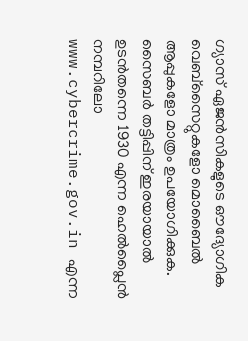ഗ്യാസ് ഏജൻസികളുടെ ഔദ്യോഗിക വെബ്സൈറ്റുകളോ മൊബൈൽ ആപ്പുകളോ മാത്രം ഉപയോഗിക്കുക.
സൈബർ തട്ടിപ്പിന് ഇരയായാൽ ഉടൻതന്നെ 1930 എന്ന ഹെൽപ്ലൈൻ നമ്പറിലോ www.cybercrime.gov.in എന്ന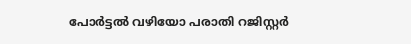പോർട്ടൽ വഴിയോ പരാതി റജിസ്റ്റർ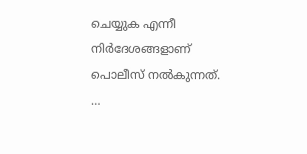ചെയ്യുക എന്നീ നിർദേശങ്ങളാണ് പൊലീസ് നൽകുന്നത്. …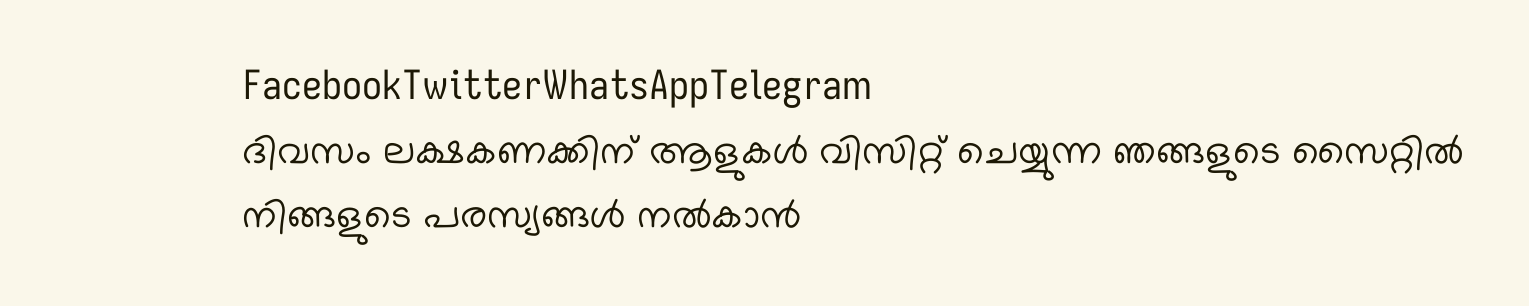FacebookTwitterWhatsAppTelegram
ദിവസം ലക്ഷകണക്കിന് ആളുകൾ വിസിറ്റ് ചെയ്യുന്ന ഞങ്ങളുടെ സൈറ്റിൽ നിങ്ങളുടെ പരസ്യങ്ങൾ നൽകാൻ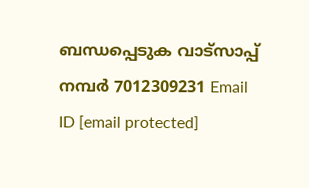ബന്ധപ്പെടുക വാട്സാപ്പ് നമ്പർ 7012309231 Email ID [email protected]